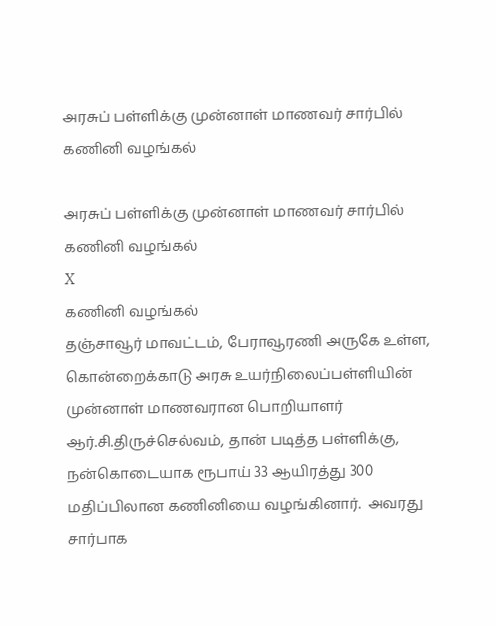அரசுப் பள்ளிக்கு முன்னாள் மாணவர் சார்பில் கணினி வழங்கல்

அரசுப் பள்ளிக்கு முன்னாள் மாணவர் சார்பில் கணினி வழங்கல்
X
கணினி வழங்கல்
தஞ்சாவூர் மாவட்டம், பேராவூரணி அருகே உள்ள, கொன்றைக்காடு அரசு உயர்நிலைப்பள்ளியின் முன்னாள் மாணவரான பொறியாளர் ஆர்.சி.திருச்செல்வம், தான் படித்த பள்ளிக்கு, நன்கொடையாக ரூபாய் 33 ஆயிரத்து 300 மதிப்பிலான கணினியை வழங்கினார்.  அவரது சார்பாக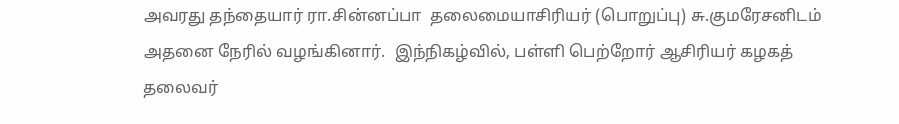அவரது தந்தையார் ரா.சின்னப்பா  தலைமையாசிரியர் (பொறுப்பு) சு.குமரேசனிடம்  அதனை நேரில் வழங்கினார்.  இந்நிகழ்வில், பள்ளி பெற்றோர் ஆசிரியர் கழகத் தலைவர்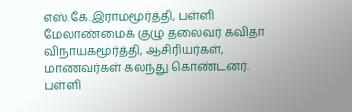எஸ்.கே.இராமமூர்த்தி, பள்ளி மேலாண்மைக் குழு தலைவர் கவிதா விநாயகமூர்த்தி, ஆசிரியர்கள், மாணவர்கள் கலந்து கொண்டனர். பள்ளி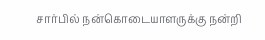சார்பில் நன்கொடையாளருக்கு நன்றி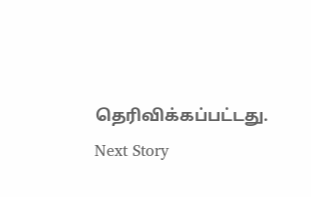தெரிவிக்கப்பட்டது.
Next Story